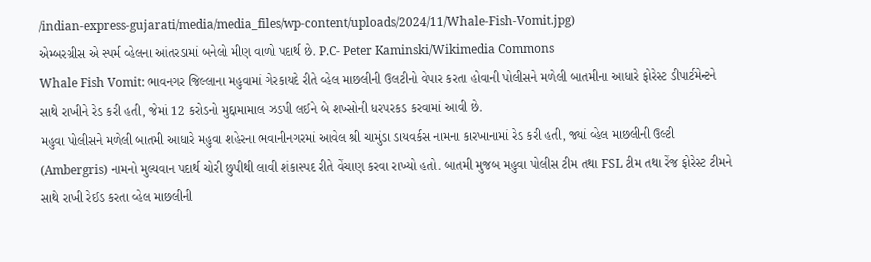/indian-express-gujarati/media/media_files/wp-content/uploads/2024/11/Whale-Fish-Vomit.jpg)
એમ્બરગ્રીસ એ સ્પર્મ વ્હેલના આંતરડામાં બનેલો મીણ વાળો પદાર્થ છે. P.C- Peter Kaminski/Wikimedia Commons
Whale Fish Vomit: ભાવનગર જિલ્લાના મહુવામાં ગેરકાયદે રીતે વ્હેલ માછલીની ઉલટીનો વેપાર કરતા હોવાની પોલીસને મળેલી બાતમીના આધારે ફોરેસ્ટ ડીપાર્ટમેન્ટને સાથે રાખીને રેડ કરી હતી, જેમાં 12 કરોડનો મુદ્દામામાલ ઝડપી લઈને બે શખ્સોની ધરપરકડ કરવામાં આવી છે.
મહુવા પોલીસને મળેલી બાતમી આધારે મહુવા શહેરના ભવાનીનગરમાં આવેલ શ્રી ચામુંડા ડાયવર્કસ નામના કારખાનામાં રેડ કરી હતી, જ્યાં વ્હેલ માછલીની ઉલ્ટી (Ambergris) નામનો મુલ્યવાન પદાર્થ ચોરી છુપીથી લાવી શંકાસ્પદ રીતે વેંચાણ કરવા રાખ્યો હતો. બાતમી મુજબ મહુવા પોલીસ ટીમ તથા FSL ટીમ તથા રેંજ ફોરેસ્ટ ટીમને સાથે રાખી રેઈડ કરતા વ્હેલ માછલીની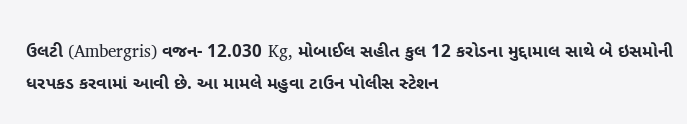ઉલટી (Ambergris) વજન- 12.030 Kg, મોબાઈલ સહીત કુલ 12 કરોડના મુદ્દામાલ સાથે બે ઇસમોની ધરપકડ કરવામાં આવી છે. આ મામલે મહુવા ટાઉન પોલીસ સ્ટેશન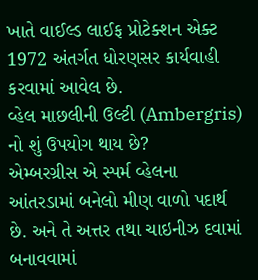ખાતે વાઈલ્ડ લાઈફ પ્રોટેક્શન એક્ટ 1972 અંતર્ગત ધોરણસર કાર્યવાહી કરવામાં આવેલ છે.
વ્હેલ માછલીની ઉલ્ટી (Ambergris) નો શું ઉપયોગ થાય છે?
એમ્બરગ્રીસ એ સ્પર્મ વ્હેલના આંતરડામાં બનેલો મીણ વાળો પદાર્થ છે. અને તે અત્તર તથા ચાઇનીઝ દવામાં બનાવવામાં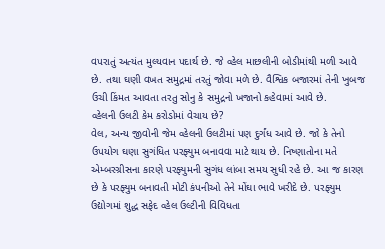વપરાતું અત્યંત મુલ્યવાન પદાર્થ છે. જે વ્હેલ માછલીની બોડીમાંથી મળી આવે છે. તથા ઘણી વખત સમુદ્રમાં તરતું જોવા મળે છે. વૈશ્વિક બજારમાં તેની ખુબજ ઉચી કિંમત આવતા તરતુ સોનુ કે સમુદ્રનો ખજાનો કહેવામાં આવે છે.
વ્હેલની ઉલટી કેમ કરોડોમાં વેચાય છે?
વેલ, અન્ય જીવોની જેમ વ્હેલની ઉલટીમાં પણ દુર્ગંધ આવે છે. જો કે તેનો ઉપયોગ ઘણા સુગંધિત પરફ્યુમ બનાવવા માટે થાય છે. નિષ્ણાતોના મતે એમ્બરગ્રીસના કારણે પરફ્યુમની સુગંધ લાંબા સમય સુધી રહે છે. આ જ કારણ છે કે પરફ્યુમ બનાવતી મોટી કંપનીઓ તેને મોંઘા ભાવે ખરીદે છે. પરફ્યુમ ઉદ્યોગમાં શુદ્ધ સફેદ વ્હેલ ઉલ્ટીની વિવિધતા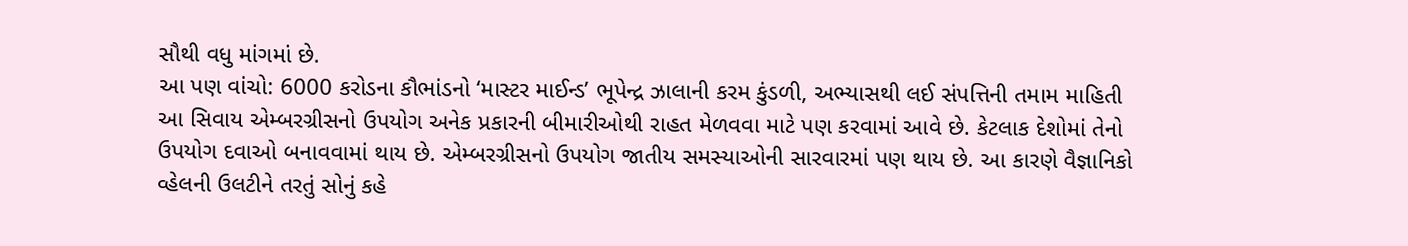સૌથી વધુ માંગમાં છે.
આ પણ વાંચો: 6000 કરોડના કૌભાંડનો ‘માસ્ટર માઈન્ડ’ ભૂપેન્દ્ર ઝાલાની કરમ કુંડળી, અભ્યાસથી લઈ સંપત્તિની તમામ માહિતી
આ સિવાય એમ્બરગ્રીસનો ઉપયોગ અનેક પ્રકારની બીમારીઓથી રાહત મેળવવા માટે પણ કરવામાં આવે છે. કેટલાક દેશોમાં તેનો ઉપયોગ દવાઓ બનાવવામાં થાય છે. એમ્બરગ્રીસનો ઉપયોગ જાતીય સમસ્યાઓની સારવારમાં પણ થાય છે. આ કારણે વૈજ્ઞાનિકો વ્હેલની ઉલટીને તરતું સોનું કહે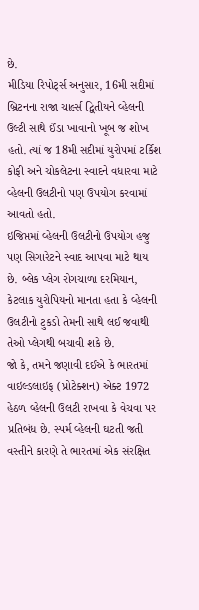છે.
મીડિયા રિપોર્ટ્સ અનુસાર, 16મી સદીમાં બ્રિટનના રાજા ચાર્લ્સ દ્વિતીયને વ્હેલની ઉલ્ટી સાથે ઈંડા ખાવાનો ખૂબ જ શોખ હતો. ત્યાં જ 18મી સદીમાં યુરોપમાં ટર્કિશ કોફી અને ચોકલેટના સ્વાદને વધારવા માટે વ્હેલની ઉલટીનો પણ ઉપયોગ કરવામાં આવતો હતો.
ઇજિપ્તમાં વ્હેલની ઉલટીનો ઉપયોગ હજુ પણ સિગારેટને સ્વાદ આપવા માટે થાય છે. બ્લેક પ્લેગ રોગચાળા દરમિયાન, કેટલાક યુરોપિયનો માનતા હતા કે વ્હેલની ઉલટીનો ટુકડો તેમની સાથે લઈ જવાથી તેઓ પ્લેગથી બચાવી શકે છે.
જો કે, તમને જણાવી દઈએ કે ભારતમાં વાઇલ્ડલાઇફ (પ્રોટેક્શન) એક્ટ 1972 હેઠળ વ્હેલની ઉલટી રાખવા કે વેચવા પર પ્રતિબંધ છે. સ્પર્મ વ્હેલની ઘટતી જતી વસ્તીને કારણે તે ભારતમાં એક સંરક્ષિત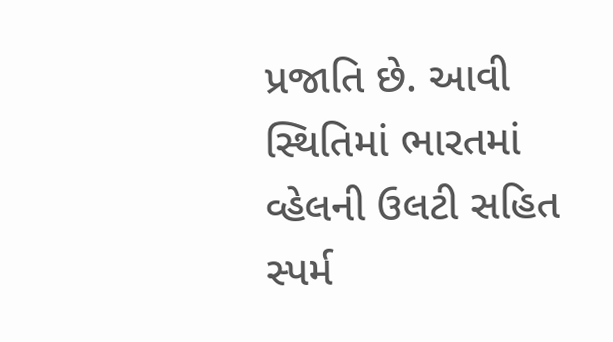પ્રજાતિ છે. આવી સ્થિતિમાં ભારતમાં વ્હેલની ઉલટી સહિત સ્પર્મ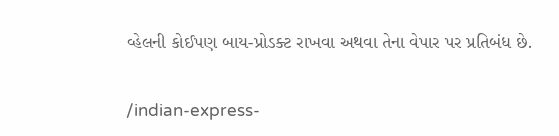વ્હેલની કોઈપણ બાય-પ્રોડક્ટ રાખવા અથવા તેના વેપાર પર પ્રતિબંધ છે.


/indian-express-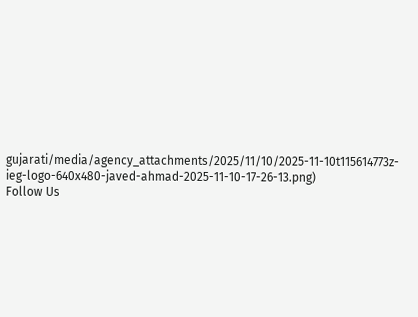gujarati/media/agency_attachments/2025/11/10/2025-11-10t115614773z-ieg-logo-640x480-javed-ahmad-2025-11-10-17-26-13.png)
Follow Us